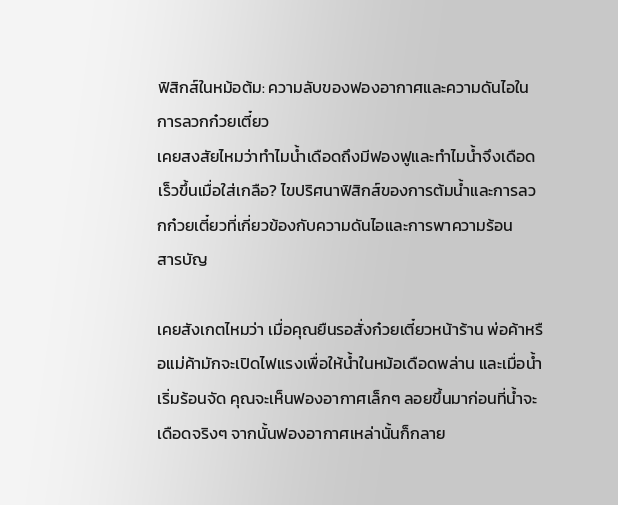ฟิสิกส์ในหม้อต้ม: ความลับของฟองอากาศและความดันไอในการลวกก๋วยเตี๋ยว
เคยสงสัยไหมว่าทำไมน้ำเดือดถึงมีฟองฟูและทำไมน้ำจึงเดือดเร็วขึ้นเมื่อใส่เกลือ? ไขปริศนาฟิสิกส์ของการต้มน้ำและการลวกก๋วยเตี๋ยวที่เกี่ยวข้องกับความดันไอและการพาความร้อน
สารบัญ

เคยสังเกตไหมว่า เมื่อคุณยืนรอสั่งก๋วยเตี๋ยวหน้าร้าน พ่อค้าหรือแม่ค้ามักจะเปิดไฟแรงเพื่อให้น้ำในหม้อเดือดพล่าน และเมื่อน้ำเริ่มร้อนจัด คุณจะเห็นฟองอากาศเล็กๆ ลอยขึ้นมาก่อนที่น้ำจะเดือดจริงๆ จากนั้นฟองอากาศเหล่านั้นก็กลาย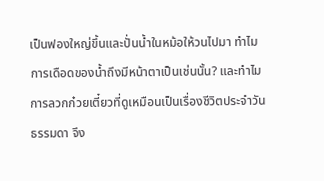เป็นฟองใหญ่ขึ้นและปั่นน้ำในหม้อให้วนไปมา ทำไมการเดือดของน้ำถึงมีหน้าตาเป็นเช่นนั้น? และทำไมการลวกก๋วยเตี๋ยวที่ดูเหมือนเป็นเรื่องชีวิตประจำวันธรรมดา จึง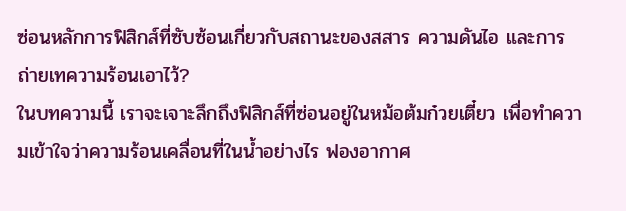ซ่อนหลักการฟิสิกส์ที่ซับซ้อนเกี่ยวกับสถานะของสสาร ความดันไอ และการถ่ายเทความร้อนเอาไว้?
ในบทความนี้ เราจะเจาะลึกถึงฟิสิกส์ที่ซ่อนอยู่ในหม้อต้มก๋วยเตี๋ยว เพื่อทำความเข้าใจว่าความร้อนเคลื่อนที่ในน้ำอย่างไร ฟองอากาศ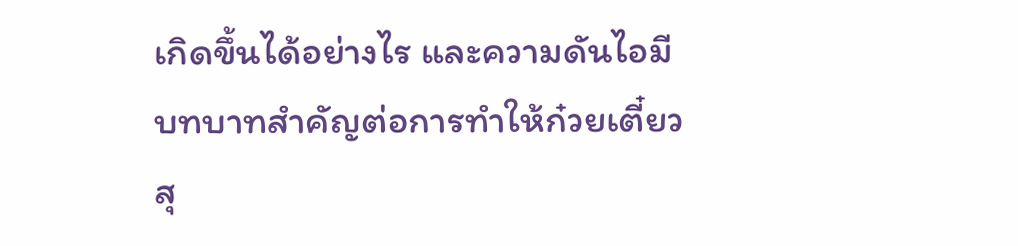เกิดขึ้นได้อย่างไร และความดันไอมีบทบาทสำคัญต่อการทำให้ก๋วยเตี๋ยวสุ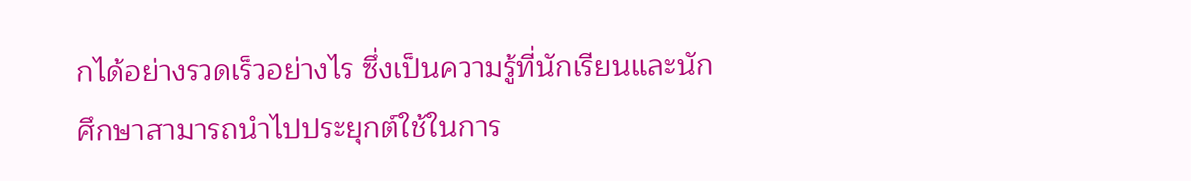กได้อย่างรวดเร็วอย่างไร ซึ่งเป็นความรู้ที่นักเรียนและนักศึกษาสามารถนำไปประยุกต์ใช้ในการ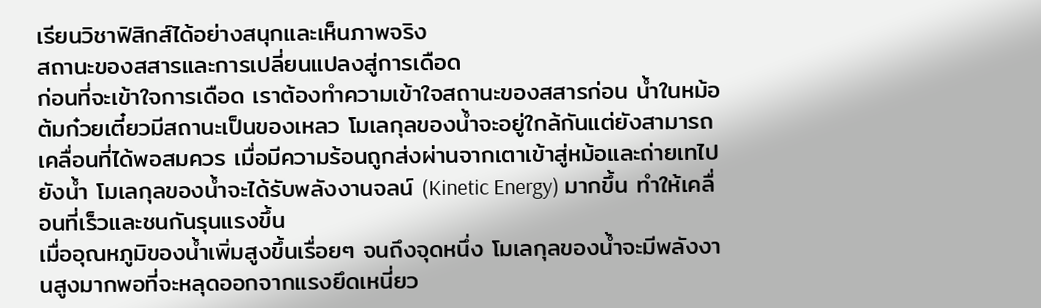เรียนวิชาฟิสิกส์ได้อย่างสนุกและเห็นภาพจริง
สถานะของสสารและการเปลี่ยนแปลงสู่การเดือด
ก่อนที่จะเข้าใจการเดือด เราต้องทำความเข้าใจสถานะของสสารก่อน น้ำในหม้อต้มก๋วยเตี๋ยวมีสถานะเป็นของเหลว โมเลกุลของน้ำจะอยู่ใกล้กันแต่ยังสามารถเคลื่อนที่ได้พอสมควร เมื่อมีความร้อนถูกส่งผ่านจากเตาเข้าสู่หม้อและถ่ายเทไปยังน้ำ โมเลกุลของน้ำจะได้รับพลังงานจลน์ (Kinetic Energy) มากขึ้น ทำให้เคลื่อนที่เร็วและชนกันรุนแรงขึ้น
เมื่ออุณหภูมิของน้ำเพิ่มสูงขึ้นเรื่อยๆ จนถึงจุดหนึ่ง โมเลกุลของน้ำจะมีพลังงานสูงมากพอที่จะหลุดออกจากแรงยึดเหนี่ยว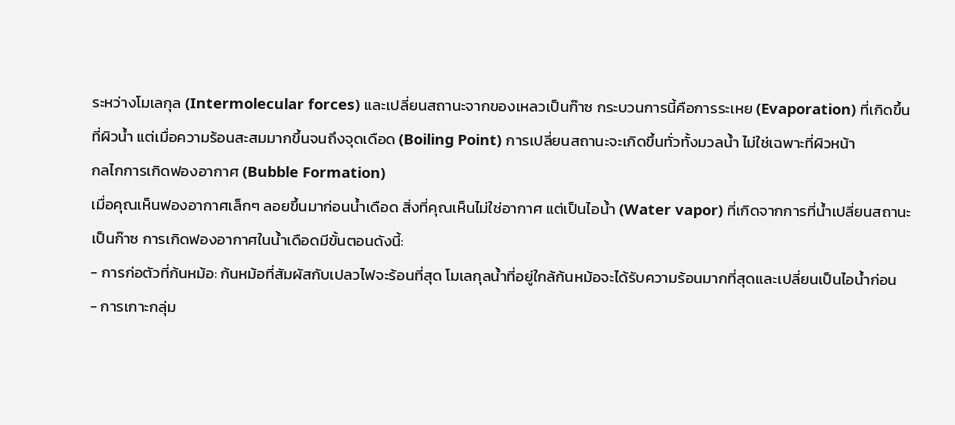ระหว่างโมเลกุล (Intermolecular forces) และเปลี่ยนสถานะจากของเหลวเป็นก๊าซ กระบวนการนี้คือการระเหย (Evaporation) ที่เกิดขึ้นที่ผิวน้ำ แต่เมื่อความร้อนสะสมมากขึ้นจนถึงจุดเดือด (Boiling Point) การเปลี่ยนสถานะจะเกิดขึ้นทั่วทั้งมวลน้ำ ไม่ใช่เฉพาะที่ผิวหน้า
กลไกการเกิดฟองอากาศ (Bubble Formation)
เมื่อคุณเห็นฟองอากาศเล็กๆ ลอยขึ้นมาก่อนน้ำเดือด สิ่งที่คุณเห็นไม่ใช่อากาศ แต่เป็นไอน้ำ (Water vapor) ที่เกิดจากการที่น้ำเปลี่ยนสถานะเป็นก๊าซ การเกิดฟองอากาศในน้ำเดือดมีขั้นตอนดังนี้:
- การก่อตัวที่ก้นหม้อ: ก้นหม้อที่สัมผัสกับเปลวไฟจะร้อนที่สุด โมเลกุลน้ำที่อยู่ใกล้ก้นหม้อจะได้รับความร้อนมากที่สุดและเปลี่ยนเป็นไอน้ำก่อน
- การเกาะกลุ่ม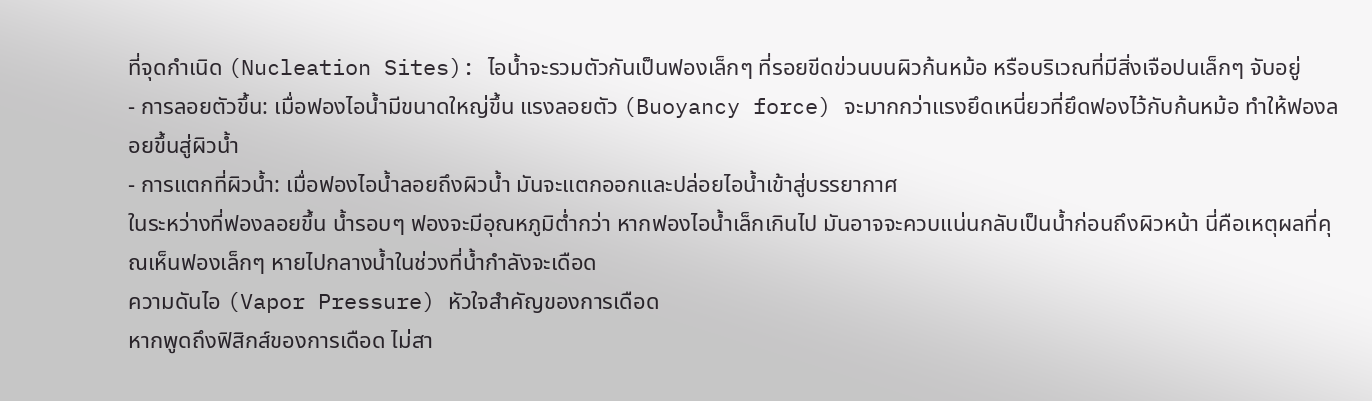ที่จุดกำเนิด (Nucleation Sites): ไอน้ำจะรวมตัวกันเป็นฟองเล็กๆ ที่รอยขีดข่วนบนผิวก้นหม้อ หรือบริเวณที่มีสิ่งเจือปนเล็กๆ จับอยู่
- การลอยตัวขึ้น: เมื่อฟองไอน้ำมีขนาดใหญ่ขึ้น แรงลอยตัว (Buoyancy force) จะมากกว่าแรงยึดเหนี่ยวที่ยึดฟองไว้กับก้นหม้อ ทำให้ฟองลอยขึ้นสู่ผิวน้ำ
- การแตกที่ผิวน้ำ: เมื่อฟองไอน้ำลอยถึงผิวน้ำ มันจะแตกออกและปล่อยไอน้ำเข้าสู่บรรยากาศ
ในระหว่างที่ฟองลอยขึ้น น้ำรอบๆ ฟองจะมีอุณหภูมิต่ำกว่า หากฟองไอน้ำเล็กเกินไป มันอาจจะควบแน่นกลับเป็นน้ำก่อนถึงผิวหน้า นี่คือเหตุผลที่คุณเห็นฟองเล็กๆ หายไปกลางน้ำในช่วงที่น้ำกำลังจะเดือด
ความดันไอ (Vapor Pressure) หัวใจสำคัญของการเดือด
หากพูดถึงฟิสิกส์ของการเดือด ไม่สา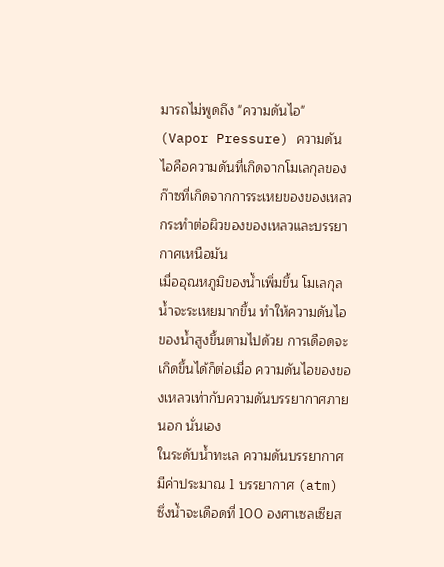มารถไม่พูดถึง "ความดันไอ" (Vapor Pressure) ความดันไอคือความดันที่เกิดจากโมเลกุลของก๊าซที่เกิดจากการระเหยของของเหลว กระทำต่อผิวของของเหลวและบรรยากาศเหนือมัน
เมื่ออุณหภูมิของน้ำเพิ่มขึ้น โมเลกุลน้ำจะระเหยมากขึ้น ทำให้ความดันไอของน้ำสูงขึ้นตามไปด้วย การเดือดจะเกิดขึ้นได้ก็ต่อเมื่อ ความดันไอของของเหลวเท่ากับความดันบรรยากาศภายนอก นั่นเอง
ในระดับน้ำทะเล ความดันบรรยากาศมีค่าประมาณ 1 บรรยากาศ (atm) ซึ่งน้ำจะเดือดที่ 100 องศาเซลเซียส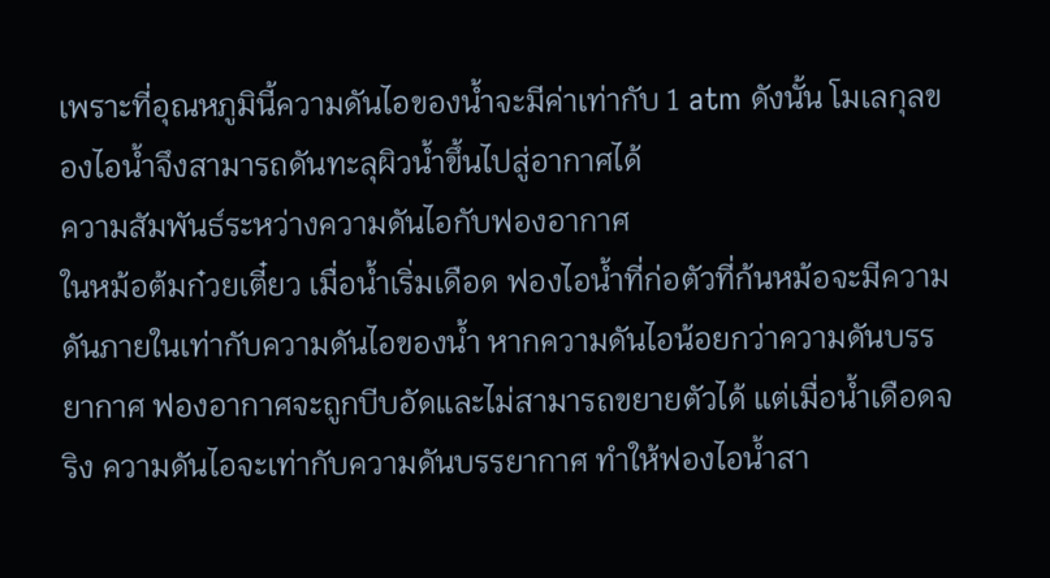เพราะที่อุณหภูมินี้ความดันไอของน้ำจะมีค่าเท่ากับ 1 atm ดังนั้น โมเลกุลของไอน้ำจึงสามารถดันทะลุผิวน้ำขึ้นไปสู่อากาศได้
ความสัมพันธ์ระหว่างความดันไอกับฟองอากาศ
ในหม้อต้มก๋วยเตี๋ยว เมื่อน้ำเริ่มเดือด ฟองไอน้ำที่ก่อตัวที่ก้นหม้อจะมีความดันภายในเท่ากับความดันไอของน้ำ หากความดันไอน้อยกว่าความดันบรรยากาศ ฟองอากาศจะถูกบีบอัดและไม่สามารถขยายตัวได้ แต่เมื่อน้ำเดือดจริง ความดันไอจะเท่ากับความดันบรรยากาศ ทำให้ฟองไอน้ำสา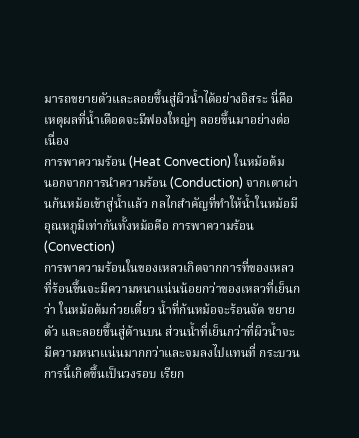มารถขยายตัวและลอยขึ้นสู่ผิวน้ำได้อย่างอิสระ นี่คือเหตุผลที่น้ำเดือดจะมีฟองใหญ่ๆ ลอยขึ้นมาอย่างต่อเนื่อง
การพาความร้อน (Heat Convection) ในหม้อต้ม
นอกจากการนำความร้อน (Conduction) จากเตาผ่านก้นหม้อเข้าสู่น้ำแล้ว กลไกสำคัญที่ทำให้น้ำในหม้อมีอุณหภูมิเท่ากันทั้งหม้อคือ การพาความร้อน (Convection)
การพาความร้อนในของเหลวเกิดจากการที่ของเหลวที่ร้อนขึ้นจะมีความหนาแน่นน้อยกว่าของเหลวที่เย็นกว่า ในหม้อต้มก๋วยเตี๋ยว น้ำที่ก้นหม้อจะร้อนจัด ขยายตัว และลอยขึ้นสู่ด้านบน ส่วนน้ำที่เย็นกว่าที่ผิวน้ำจะมีความหนาแน่นมากกว่าและจมลงไปแทนที่ กระบวนการนี้เกิดขึ้นเป็นวงรอบ เรียก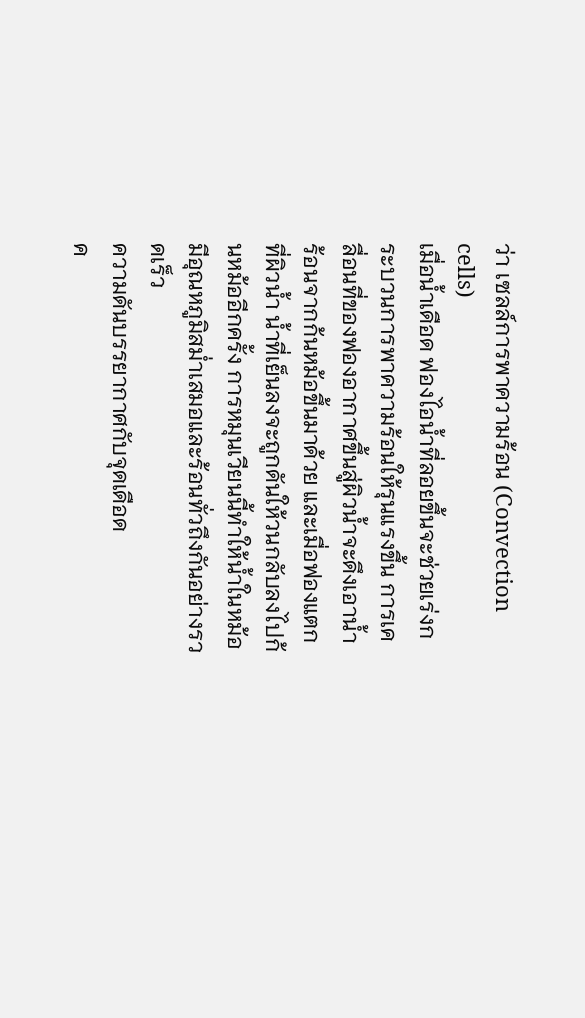ว่า เซลล์การพาความร้อน (Convection cells)
เมื่อน้ำเดือด ฟองไอน้ำที่ลอยขึ้นจะช่วยเร่งกระบวนการพาความร้อนให้รุนแรงขึ้น การเคลื่อนที่ของฟองอากาศขึ้นสู่ผิวน้ำจะดึงเอาน้ำร้อนจากก้นหม้อขึ้นมาด้วย และเมื่อฟองแตกที่ผิวน้ำ น้ำที่เย็นลงจะถูกดันให้วนกลับลงไปก้นหม้ออีกครั้ง การหมุนเวียนนี้ทำให้น้ำในหม้อมีอุณหภูมิสม่ำเสมอและร้อนทั่วถึงกันอย่างรวดเร็ว
ความดันบรรยากาศกับจุดเดือด
ค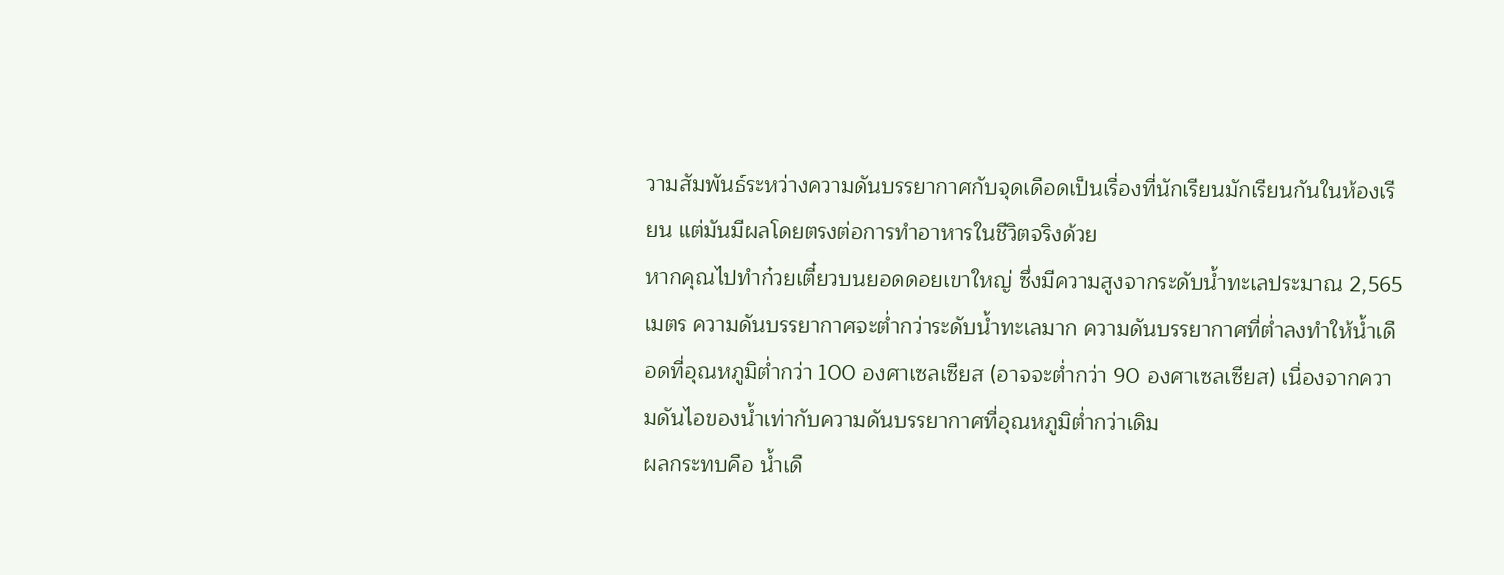วามสัมพันธ์ระหว่างความดันบรรยากาศกับจุดเดือดเป็นเรื่องที่นักเรียนมักเรียนกันในห้องเรียน แต่มันมีผลโดยตรงต่อการทำอาหารในชีวิตจริงด้วย
หากคุณไปทำก๋วยเตี๋ยวบนยอดดอยเขาใหญ่ ซึ่งมีความสูงจากระดับน้ำทะเลประมาณ 2,565 เมตร ความดันบรรยากาศจะต่ำกว่าระดับน้ำทะเลมาก ความดันบรรยากาศที่ต่ำลงทำให้น้ำเดือดที่อุณหภูมิต่ำกว่า 100 องศาเซลเซียส (อาจจะต่ำกว่า 90 องศาเซลเซียส) เนื่องจากความดันไอของน้ำเท่ากับความดันบรรยากาศที่อุณหภูมิต่ำกว่าเดิม
ผลกระทบคือ น้ำเดื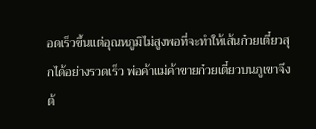อดเร็วขึ้นแต่อุณหภูมิไม่สูงพอที่จะทำให้เส้นก๋วยเตี๋ยวสุกได้อย่างรวดเร็ว พ่อค้าแม่ค้าขายก๋วยเตี๋ยวบนภูเขาจึงต้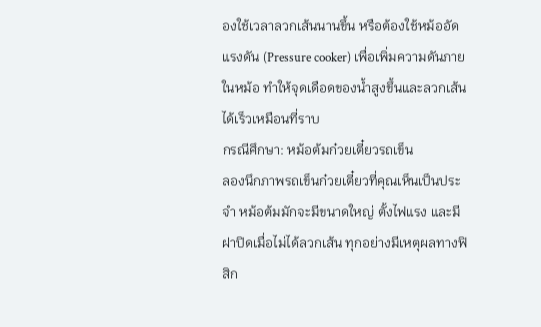องใช้เวลาลวกเส้นนานขึ้น หรือต้องใช้หม้ออัดแรงดัน (Pressure cooker) เพื่อเพิ่มความดันภายในหม้อ ทำให้จุดเดือดของน้ำสูงขึ้นและลวกเส้นได้เร็วเหมือนที่ราบ
กรณีศึกษา: หม้อต้มก๋วยเตี๋ยวรถเข็น
ลองนึกภาพรถเข็นก๋วยเตี๋ยวที่คุณเห็นเป็นประจำ หม้อต้มมักจะมีขนาดใหญ่ ตั้งไฟแรง และมีฝาปิดเมื่อไม่ได้ลวกเส้น ทุกอย่างมีเหตุผลทางฟิสิก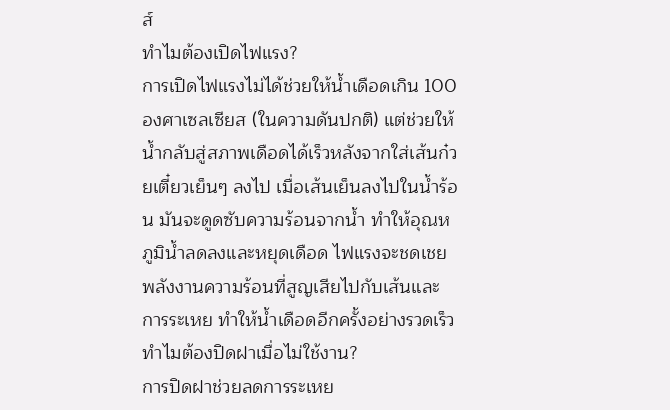ส์
ทำไมต้องเปิดไฟแรง?
การเปิดไฟแรงไม่ได้ช่วยให้น้ำเดือดเกิน 100 องศาเซลเซียส (ในความดันปกติ) แต่ช่วยให้น้ำกลับสู่สภาพเดือดได้เร็วหลังจากใส่เส้นก๋วยเตี๋ยวเย็นๆ ลงไป เมื่อเส้นเย็นลงไปในน้ำร้อน มันจะดูดซับความร้อนจากน้ำ ทำให้อุณหภูมิน้ำลดลงและหยุดเดือด ไฟแรงจะชดเชยพลังงานความร้อนที่สูญเสียไปกับเส้นและการระเหย ทำให้น้ำเดือดอีกครั้งอย่างรวดเร็ว
ทำไมต้องปิดฝาเมื่อไม่ใช้งาน?
การปิดฝาช่วยลดการระเหย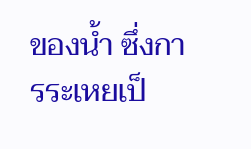ของน้ำ ซึ่งการระเหยเป็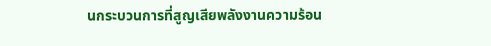นกระบวนการที่สูญเสียพลังงานความร้อน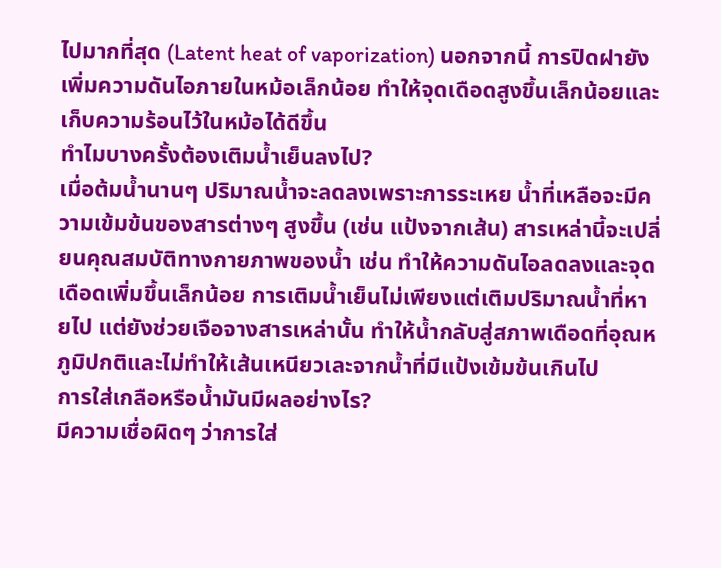ไปมากที่สุด (Latent heat of vaporization) นอกจากนี้ การปิดฝายังเพิ่มความดันไอภายในหม้อเล็กน้อย ทำให้จุดเดือดสูงขึ้นเล็กน้อยและเก็บความร้อนไว้ในหม้อได้ดีขึ้น
ทำไมบางครั้งต้องเติมน้ำเย็นลงไป?
เมื่อต้มน้ำนานๆ ปริมาณน้ำจะลดลงเพราะการระเหย น้ำที่เหลือจะมีความเข้มข้นของสารต่างๆ สูงขึ้น (เช่น แป้งจากเส้น) สารเหล่านี้จะเปลี่ยนคุณสมบัติทางกายภาพของน้ำ เช่น ทำให้ความดันไอลดลงและจุดเดือดเพิ่มขึ้นเล็กน้อย การเติมน้ำเย็นไม่เพียงแต่เติมปริมาณน้ำที่หายไป แต่ยังช่วยเจือจางสารเหล่านั้น ทำให้น้ำกลับสู่สภาพเดือดที่อุณหภูมิปกติและไม่ทำให้เส้นเหนียวเละจากน้ำที่มีแป้งเข้มข้นเกินไป
การใส่เกลือหรือน้ำมันมีผลอย่างไร?
มีความเชื่อผิดๆ ว่าการใส่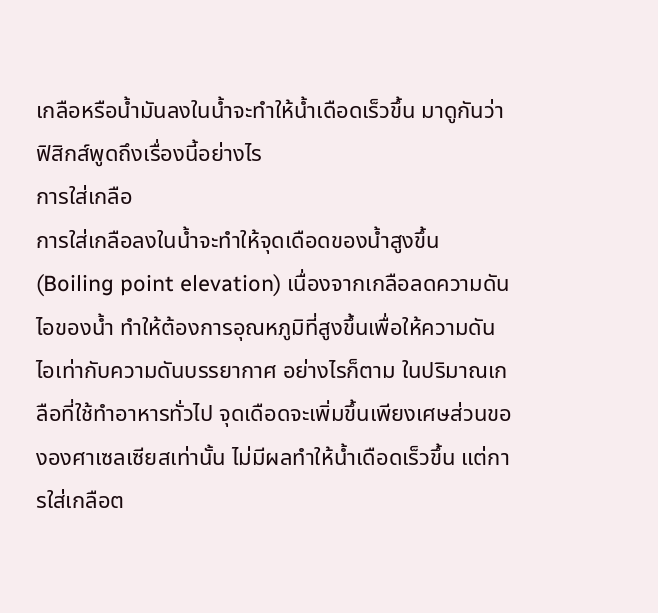เกลือหรือน้ำมันลงในน้ำจะทำให้น้ำเดือดเร็วขึ้น มาดูกันว่าฟิสิกส์พูดถึงเรื่องนี้อย่างไร
การใส่เกลือ
การใส่เกลือลงในน้ำจะทำให้จุดเดือดของน้ำสูงขึ้น (Boiling point elevation) เนื่องจากเกลือลดความดันไอของน้ำ ทำให้ต้องการอุณหภูมิที่สูงขึ้นเพื่อให้ความดันไอเท่ากับความดันบรรยากาศ อย่างไรก็ตาม ในปริมาณเกลือที่ใช้ทำอาหารทั่วไป จุดเดือดจะเพิ่มขึ้นเพียงเศษส่วนขององศาเซลเซียสเท่านั้น ไม่มีผลทำให้น้ำเดือดเร็วขึ้น แต่การใส่เกลือต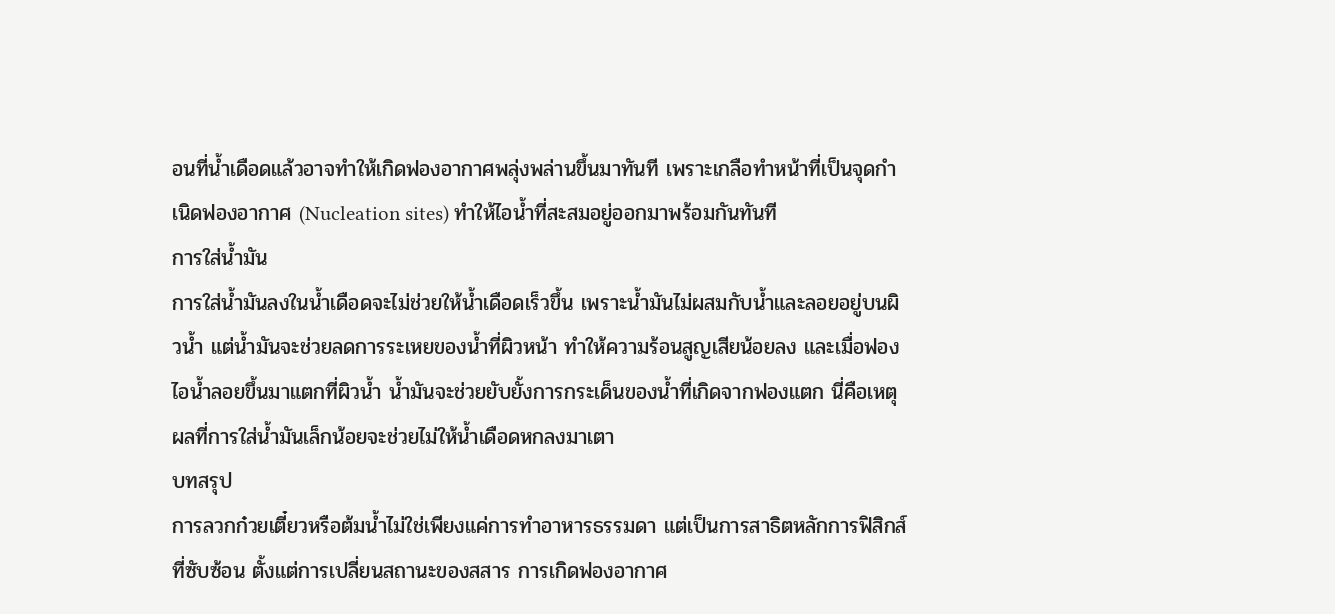อนที่น้ำเดือดแล้วอาจทำให้เกิดฟองอากาศพลุ่งพล่านขึ้นมาทันที เพราะเกลือทำหน้าที่เป็นจุดกำเนิดฟองอากาศ (Nucleation sites) ทำให้ไอน้ำที่สะสมอยู่ออกมาพร้อมกันทันที
การใส่น้ำมัน
การใส่น้ำมันลงในน้ำเดือดจะไม่ช่วยให้น้ำเดือดเร็วขึ้น เพราะน้ำมันไม่ผสมกับน้ำและลอยอยู่บนผิวน้ำ แต่น้ำมันจะช่วยลดการระเหยของน้ำที่ผิวหน้า ทำให้ความร้อนสูญเสียน้อยลง และเมื่อฟองไอน้ำลอยขึ้นมาแตกที่ผิวน้ำ น้ำมันจะช่วยยับยั้งการกระเด็นของน้ำที่เกิดจากฟองแตก นี่คือเหตุผลที่การใส่น้ำมันเล็กน้อยจะช่วยไม่ให้น้ำเดือดหกลงมาเตา
บทสรุป
การลวกก๋วยเตี๋ยวหรือต้มน้ำไม่ใช่เพียงแค่การทำอาหารธรรมดา แต่เป็นการสาธิตหลักการฟิสิกส์ที่ซับซ้อน ตั้งแต่การเปลี่ยนสถานะของสสาร การเกิดฟองอากาศ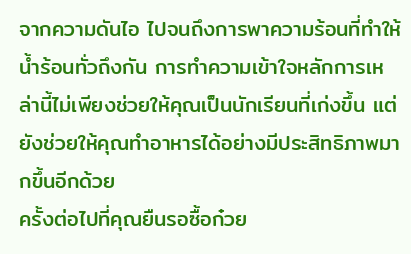จากความดันไอ ไปจนถึงการพาความร้อนที่ทำให้น้ำร้อนทั่วถึงกัน การทำความเข้าใจหลักการเหล่านี้ไม่เพียงช่วยให้คุณเป็นนักเรียนที่เก่งขึ้น แต่ยังช่วยให้คุณทำอาหารได้อย่างมีประสิทธิภาพมากขึ้นอีกด้วย
ครั้งต่อไปที่คุณยืนรอซื้อก๋วย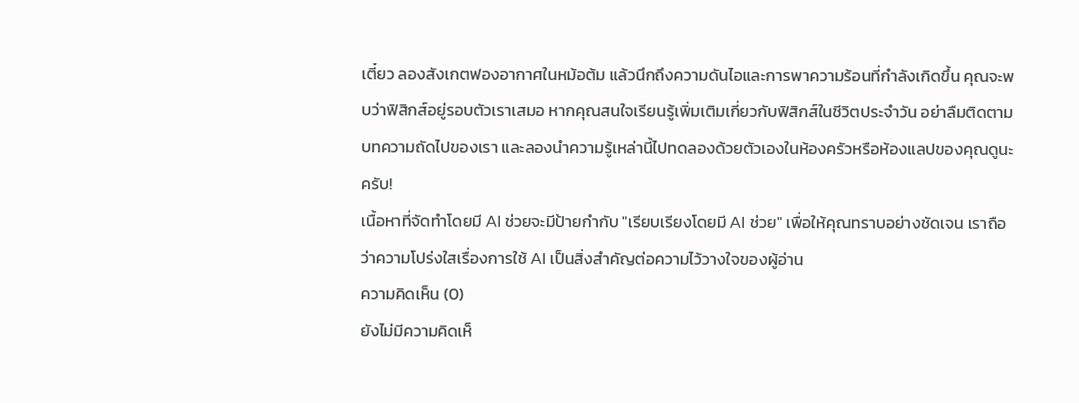เตี๋ยว ลองสังเกตฟองอากาศในหม้อต้ม แล้วนึกถึงความดันไอและการพาความร้อนที่กำลังเกิดขึ้น คุณจะพบว่าฟิสิกส์อยู่รอบตัวเราเสมอ หากคุณสนใจเรียนรู้เพิ่มเติมเกี่ยวกับฟิสิกส์ในชีวิตประจำวัน อย่าลืมติดตามบทความถัดไปของเรา และลองนำความรู้เหล่านี้ไปทดลองด้วยตัวเองในห้องครัวหรือห้องแลปของคุณดูนะครับ!
เนื้อหาที่จัดทำโดยมี AI ช่วยจะมีป้ายกำกับ "เรียบเรียงโดยมี AI ช่วย" เพื่อให้คุณทราบอย่างชัดเจน เราถือว่าความโปร่งใสเรื่องการใช้ AI เป็นสิ่งสำคัญต่อความไว้วางใจของผู้อ่าน
ความคิดเห็น (0)
ยังไม่มีความคิดเห็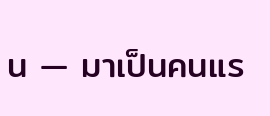น — มาเป็นคนแร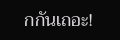กกันเถอะ!